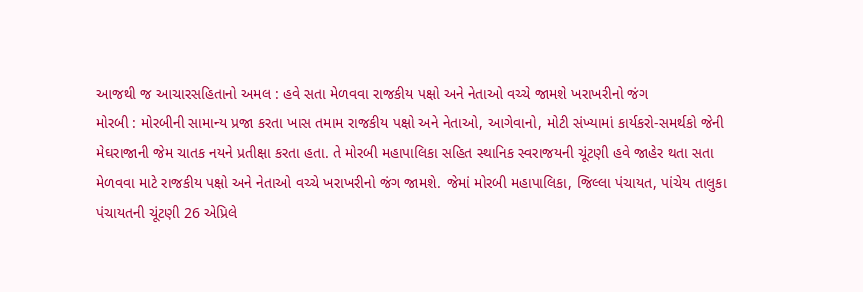આજથી જ આચારસહિતાનો અમલ : હવે સતા મેળવવા રાજકીય પક્ષો અને નેતાઓ વચ્ચે જામશે ખરાખરીનો જંગ
મોરબી : મોરબીની સામાન્ય પ્રજા કરતા ખાસ તમામ રાજકીય પક્ષો અને નેતાઓ, આગેવાનો, મોટી સંખ્યામાં કાર્યકરો-સમર્થકો જેની મેઘરાજાની જેમ ચાતક નયને પ્રતીક્ષા કરતા હતા. તે મોરબી મહાપાલિકા સહિત સ્થાનિક સ્વરાજયની ચૂંટણી હવે જાહેર થતા સતા મેળવવા માટે રાજકીય પક્ષો અને નેતાઓ વચ્ચે ખરાખરીનો જંગ જામશે. જેમાં મોરબી મહાપાલિકા, જિલ્લા પંચાયત, પાંચેય તાલુકા પંચાયતની ચૂંટણી 26 એપ્રિલે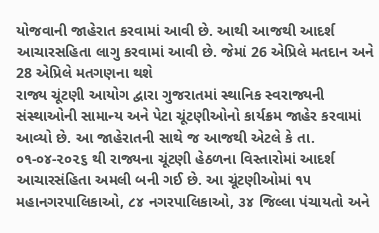યોજવાની જાહેરાત કરવામાં આવી છે. આથી આજથી આદર્શ આચારસહિતા લાગુ કરવામાં આવી છે. જેમાં 26 એપ્રિલે મતદાન અને 28 એપ્રિલે મતગણના થશે
રાજ્ય ચૂંટણી આયોગ દ્વારા ગુજરાતમાં સ્થાનિક સ્વરાજ્યની સંસ્થાઓની સામાન્ય અને પેટા ચૂંટણીઓનો કાર્યક્રમ જાહેર કરવામાં આવ્યો છે. આ જાહેરાતની સાથે જ આજથી એટલે કે તા. ૦૧-૦૪-૨૦૨૬ થી રાજ્યના ચૂંટણી હેઠળના વિસ્તારોમાં આદર્શ આચારસંહિતા અમલી બની ગઈ છે. આ ચૂંટણીઓમાં ૧૫ મહાનગરપાલિકાઓ, ૮૪ નગરપાલિકાઓ, ૩૪ જિલ્લા પંચાયતો અને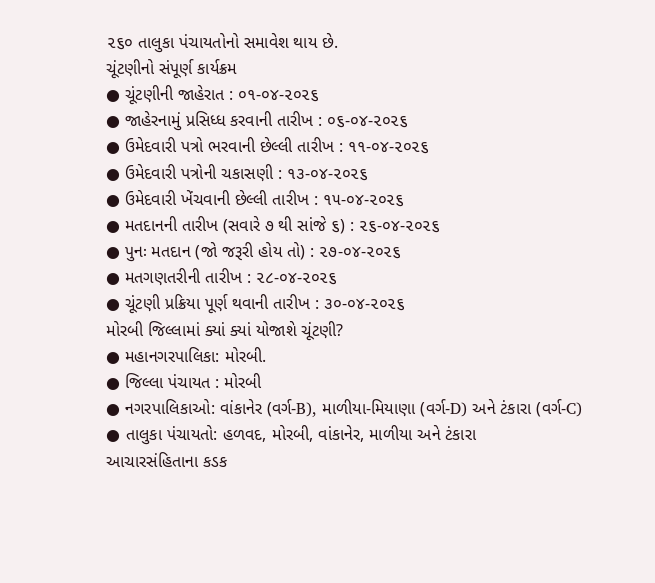૨૬૦ તાલુકા પંચાયતોનો સમાવેશ થાય છે.
ચૂંટણીનો સંપૂર્ણ કાર્યક્રમ
● ચૂંટણીની જાહેરાત : ૦૧-૦૪-૨૦૨૬
● જાહેરનામું પ્રસિધ્ધ કરવાની તારીખ : ૦૬-૦૪-૨૦૨૬
● ઉમેદવારી પત્રો ભરવાની છેલ્લી તારીખ : ૧૧-૦૪-૨૦૨૬
● ઉમેદવારી પત્રોની ચકાસણી : ૧૩-૦૪-૨૦૨૬
● ઉમેદવારી ખેંચવાની છેલ્લી તારીખ : ૧૫-૦૪-૨૦૨૬
● મતદાનની તારીખ (સવારે ૭ થી સાંજે ૬) : ૨૬-૦૪-૨૦૨૬
● પુનઃ મતદાન (જો જરૂરી હોય તો) : ૨૭-૦૪-૨૦૨૬
● મતગણતરીની તારીખ : ૨૮-૦૪-૨૦૨૬
● ચૂંટણી પ્રક્રિયા પૂર્ણ થવાની તારીખ : ૩૦-૦૪-૨૦૨૬
મોરબી જિલ્લામાં ક્યાં ક્યાં યોજાશે ચૂંટણી?
● મહાનગરપાલિકા: મોરબી.
● જિલ્લા પંચાયત : મોરબી
● નગરપાલિકાઓ: વાંકાનેર (વર્ગ-B), માળીયા-મિયાણા (વર્ગ-D) અને ટંકારા (વર્ગ-C)
● તાલુકા પંચાયતો: હળવદ, મોરબી, વાંકાનેર, માળીયા અને ટંકારા
આચારસંહિતાના કડક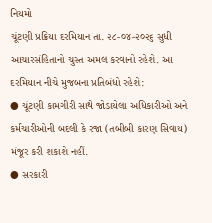નિયમો
ચૂંટણી પ્રક્રિયા દરમિયાન તા. ૨૮-૦૪-૨૦૨૬ સુધી આચારસંહિતાનો ચુસ્ત અમલ કરવાનો રહેશે. આ દરમિયાન નીચે મુજબના પ્રતિબંધો રહેશે:
● ચૂંટણી કામગીરી સાથે જોડાયેલા અધિકારીઓ અને કર્મચારીઓની બદલી કે રજા (તબીબી કારણ સિવાય) મંજૂર કરી શકાશે નહીં.
● સરકારી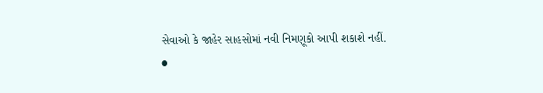સેવાઓ કે જાહેર સાહસોમાં નવી નિમણૂકો આપી શકાશે નહીં.
●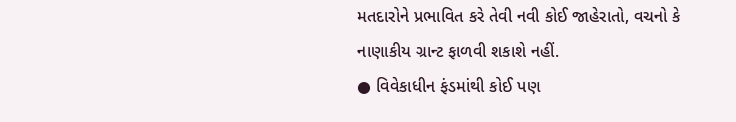મતદારોને પ્રભાવિત કરે તેવી નવી કોઈ જાહેરાતો, વચનો કે નાણાકીય ગ્રાન્ટ ફાળવી શકાશે નહીં.
● વિવેકાધીન ફંડમાંથી કોઈ પણ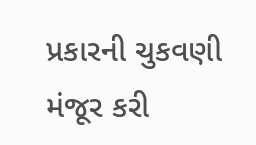પ્રકારની ચુકવણી મંજૂર કરી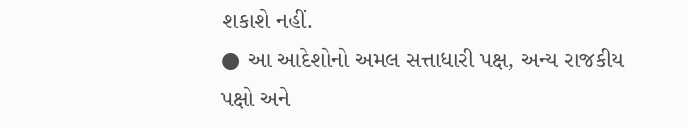શકાશે નહીં.
● આ આદેશોનો અમલ સત્તાધારી પક્ષ, અન્ય રાજકીય પક્ષો અને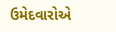ઉમેદવારોએ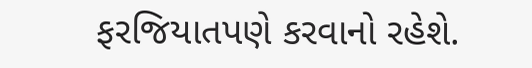ફરજિયાતપણે કરવાનો રહેશે.